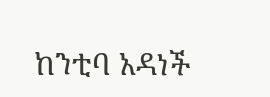ከንቲባ አዳነች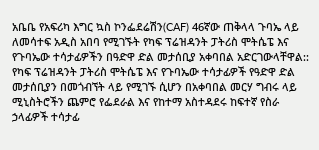አቤቤ የአፍሪካ እግር ኳስ ኮንፌደሬሽን(CAF) 46ኛው ጠቅላላ ጉባኤ ላይ ለመሳተፍ አዲስ አበባ የሚገኙት የካፍ ፕሬዝዳንት ፓትሪስ ሞትሴፔ እና የጉባኤው ተሳታፊዎችን በዓድዋ ድል መታሰቢያ አቀባበል አድርገውላቸዋል::
የካፍ ፕሬዝዳንት ፓትሪስ ሞትሴፔ እና የጉባኤው ተሳታፊዎች የዓድዋ ድል መታሰቢያን በመጎብኘት ላይ የሚገኙ ሲሆን በአቀባበል መርሃ ግብሩ ላይ ሚኒስትሮችን ጨምሮ የፌደራል እና የከተማ አስተዳደሩ ከፍተኛ የስራ ኃላፊዎች ተሳታፊ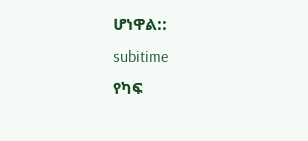ሆነዋል::
subitime
የካፍ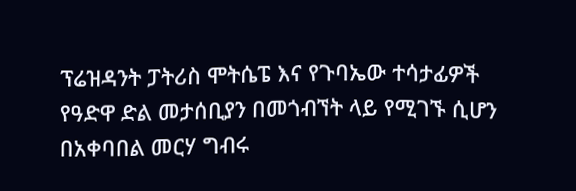ፕሬዝዳንት ፓትሪስ ሞትሴፔ እና የጉባኤው ተሳታፊዎች የዓድዋ ድል መታሰቢያን በመጎብኘት ላይ የሚገኙ ሲሆን በአቀባበል መርሃ ግብሩ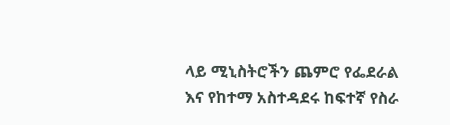ላይ ሚኒስትሮችን ጨምሮ የፌደራል እና የከተማ አስተዳደሩ ከፍተኛ የስራ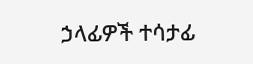ኃላፊዎች ተሳታፊ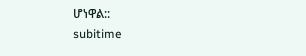ሆነዋል::
subitime